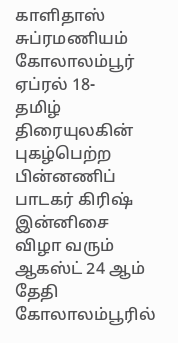காளிதாஸ் சுப்ரமணியம்
கோலாலம்பூர் ஏப்ரல் 18-
தமிழ் திரையுலகின் புகழ்பெற்ற பின்னணிப் பாடகர் கிரிஷ் இன்னிசை விழா வரும் ஆகஸ்ட் 24 ஆம் தேதி கோலாலம்பூரில்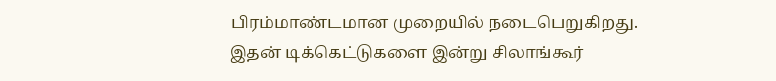பிரம்மாண்டமான முறையில் நடைபெறுகிறது.
இதன் டிக்கெட்டுகளை இன்று சிலாங்கூர்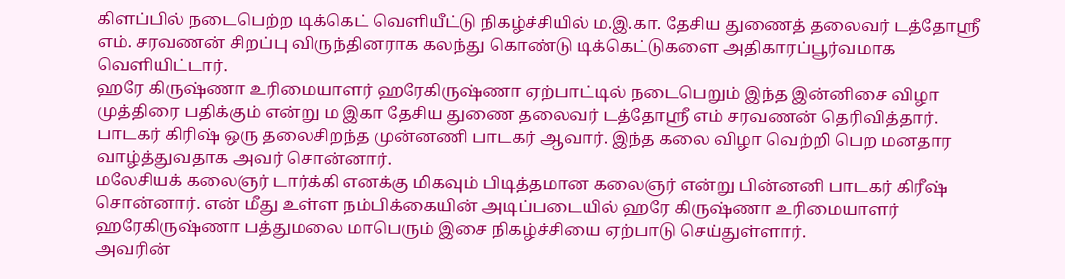கிளப்பில் நடைபெற்ற டிக்கெட் வெளியீட்டு நிகழ்ச்சியில் ம.இ.கா. தேசிய துணைத் தலைவர் டத்தோஶ்ரீ எம். சரவணன் சிறப்பு விருந்தினராக கலந்து கொண்டு டிக்கெட்டுகளை அதிகாரப்பூர்வமாக வெளியிட்டார்.
ஹரே கிருஷ்ணா உரிமையாளர் ஹரேகிருஷ்ணா ஏற்பாட்டில் நடைபெறும் இந்த இன்னிசை விழா முத்திரை பதிக்கும் என்று ம இகா தேசிய துணை தலைவர் டத்தோஸ்ரீ எம் சரவணன் தெரிவித்தார்.
பாடகர் கிரிஷ் ஒரு தலைசிறந்த முன்னணி பாடகர் ஆவார். இந்த கலை விழா வெற்றி பெற மனதார வாழ்த்துவதாக அவர் சொன்னார்.
மலேசியக் கலைஞர் டார்க்கி எனக்கு மிகவும் பிடித்தமான கலைஞர் என்று பின்னனி பாடகர் கிரீஷ் சொன்னார். என் மீது உள்ள நம்பிக்கையின் அடிப்படையில் ஹரே கிருஷ்ணா உரிமையாளர் ஹரேகிருஷ்ணா பத்துமலை மாபெரும் இசை நிகழ்ச்சியை ஏற்பாடு செய்துள்ளார்.
அவரின்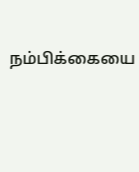நம்பிக்கையை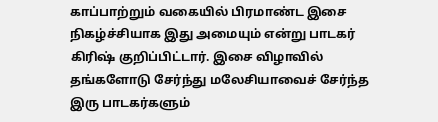காப்பாற்றும் வகையில் பிரமாண்ட இசை நிகழ்ச்சியாக இது அமையும் என்று பாடகர் கிரிஷ் குறிப்பிட்டார். இசை விழாவில் தங்களோடு சேர்ந்து மலேசியாவைச் சேர்ந்த இரு பாடகர்களும்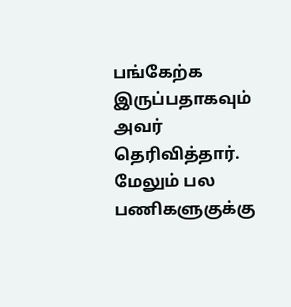பங்கேற்க இருப்பதாகவும் அவர் தெரிவித்தார்.
மேலும் பல பணிகளுகுக்கு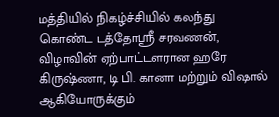மத்தியில் நிகழ்ச்சியில் கலந்து கொண்ட டத்தோஶ்ரீ சரவணன், விழாவின் ஏற்பாட்டளரான ஹரே கிருஷ்ணா, டி பி. கானா மற்றும் விஷால் ஆகியோருக்கும்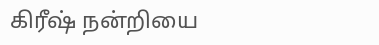கிரீஷ் நன்றியை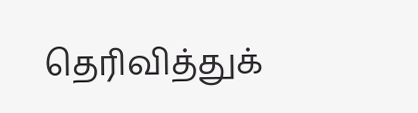தெரிவித்துக்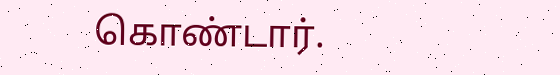கொண்டார்.